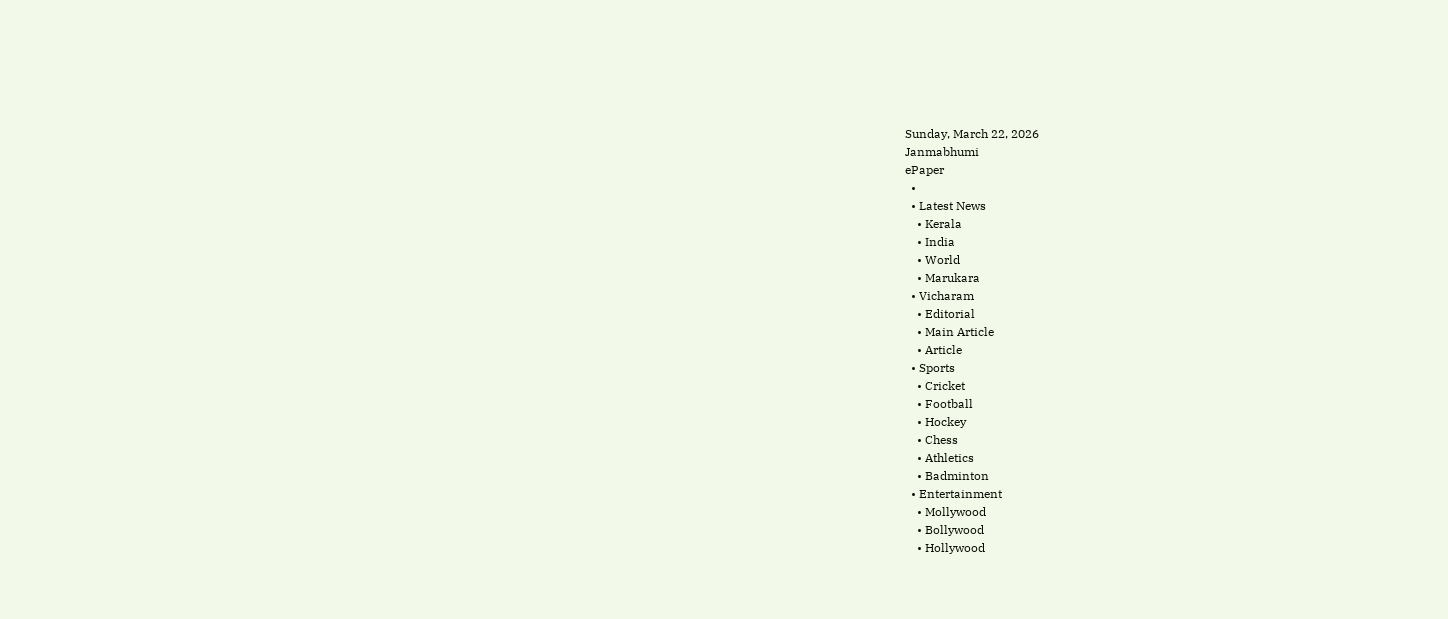Sunday, March 22, 2026
Janmabhumi
ePaper
  •
  • Latest News
    • Kerala
    • India
    • World
    • Marukara
  • Vicharam
    • Editorial
    • Main Article
    • Article
  • Sports
    • Cricket
    • Football
    • Hockey
    • Chess
    • Athletics
    • Badminton
  • Entertainment
    • Mollywood
    • Bollywood
    • Hollywood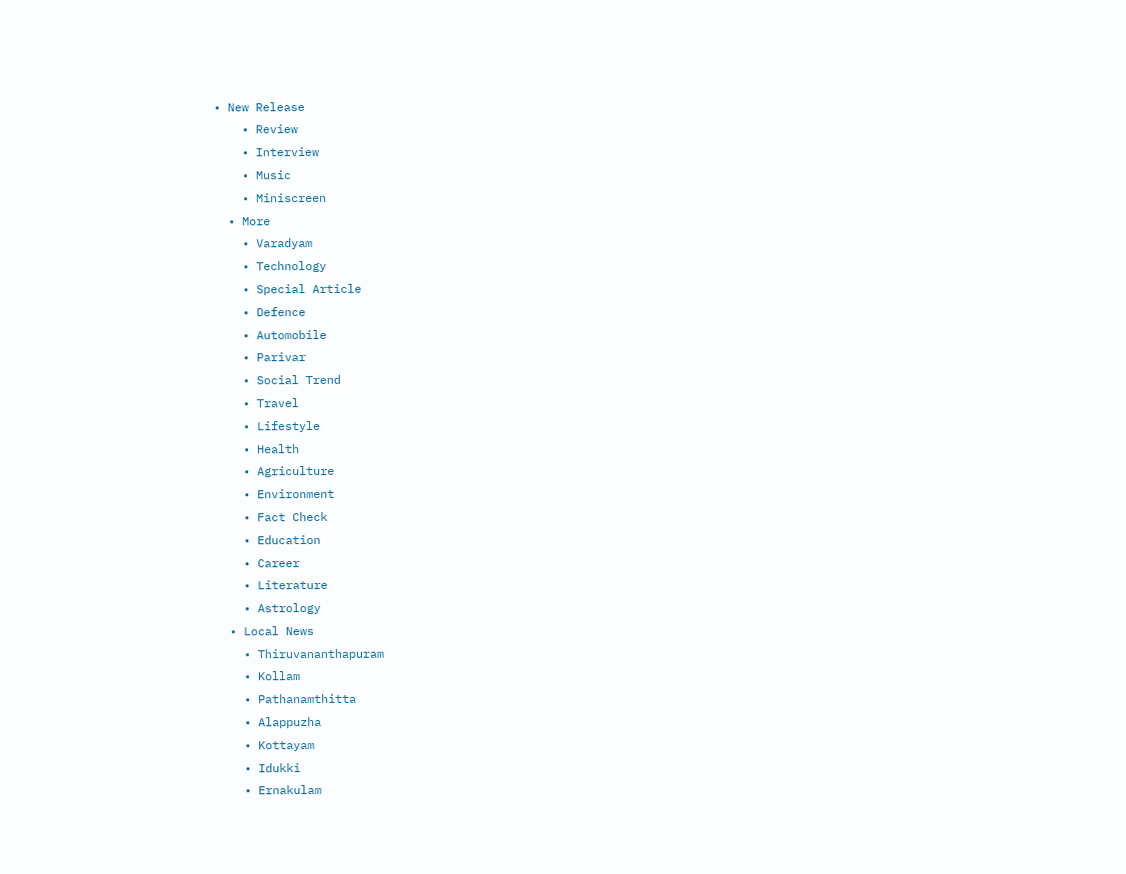• New Release
    • Review
    • Interview
    • Music
    • Miniscreen
  • More
    • Varadyam
    • Technology
    • Special Article
    • Defence
    • Automobile
    • Parivar
    • Social Trend
    • Travel
    • Lifestyle
    • Health
    • Agriculture
    • Environment
    • Fact Check
    • Education
    • Career
    • Literature
    • Astrology
  • Local News
    • Thiruvananthapuram
    • Kollam
    • Pathanamthitta
    • Alappuzha
    • Kottayam
    • Idukki
    • Ernakulam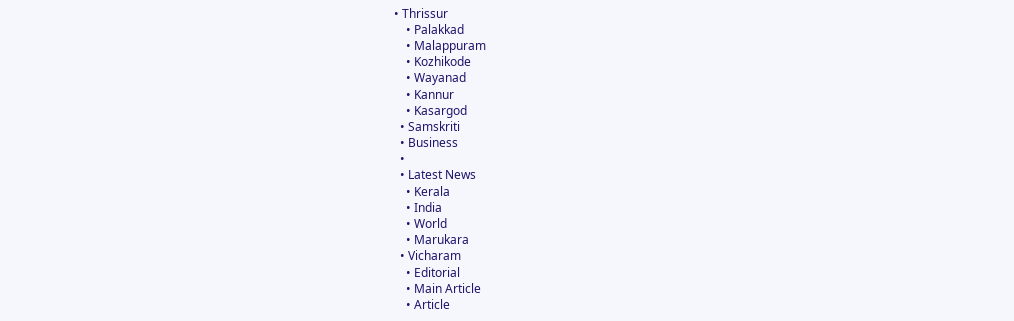• Thrissur
    • Palakkad
    • Malappuram
    • Kozhikode
    • Wayanad
    • Kannur
    • Kasargod
  • Samskriti
  • Business
  •
  • Latest News
    • Kerala
    • India
    • World
    • Marukara
  • Vicharam
    • Editorial
    • Main Article
    • Article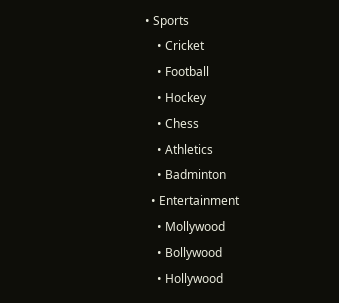• Sports
    • Cricket
    • Football
    • Hockey
    • Chess
    • Athletics
    • Badminton
  • Entertainment
    • Mollywood
    • Bollywood
    • Hollywood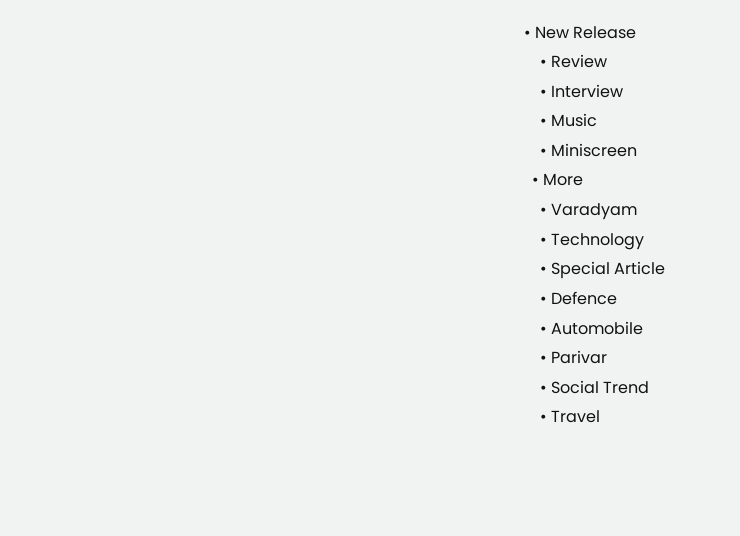• New Release
    • Review
    • Interview
    • Music
    • Miniscreen
  • More
    • Varadyam
    • Technology
    • Special Article
    • Defence
    • Automobile
    • Parivar
    • Social Trend
    • Travel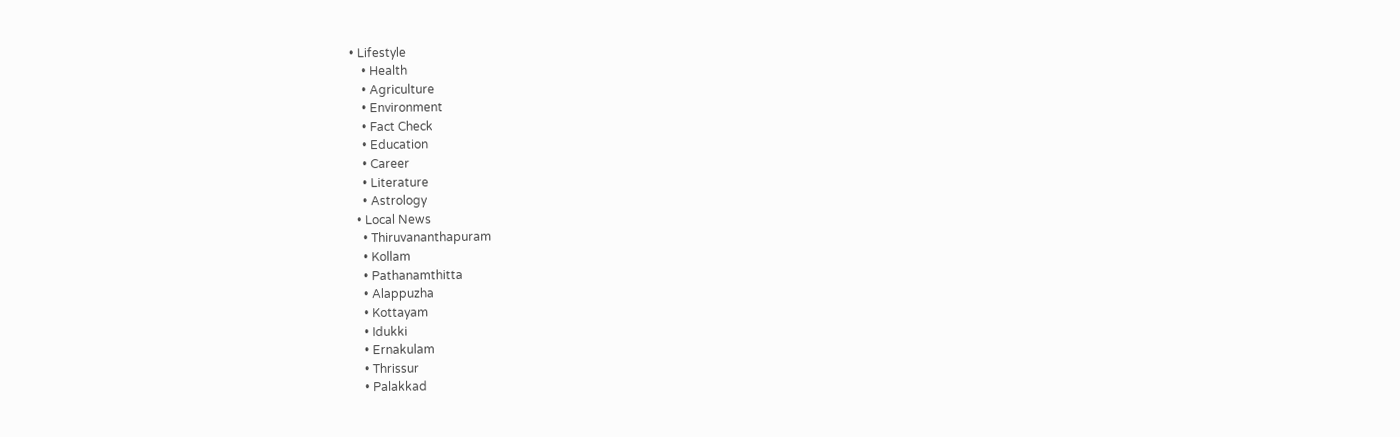• Lifestyle
    • Health
    • Agriculture
    • Environment
    • Fact Check
    • Education
    • Career
    • Literature
    • Astrology
  • Local News
    • Thiruvananthapuram
    • Kollam
    • Pathanamthitta
    • Alappuzha
    • Kottayam
    • Idukki
    • Ernakulam
    • Thrissur
    • Palakkad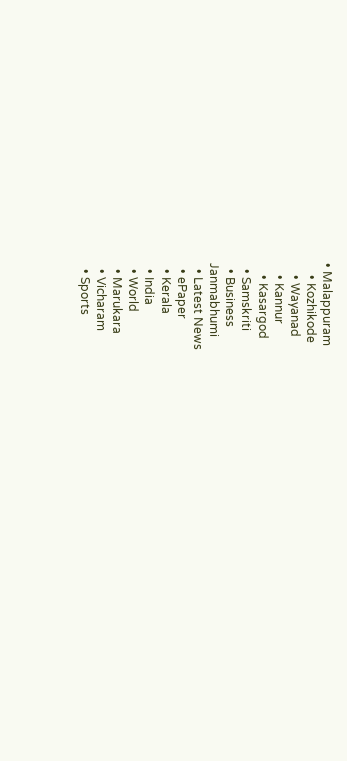• Malappuram
    • Kozhikode
    • Wayanad
    • Kannur
    • Kasargod
  • Samskriti
  • Business
Janmabhumi
  • Latest News
  • ePaper
  • Kerala
  • India
  • World
  • Marukara
  • Vicharam
  • Sports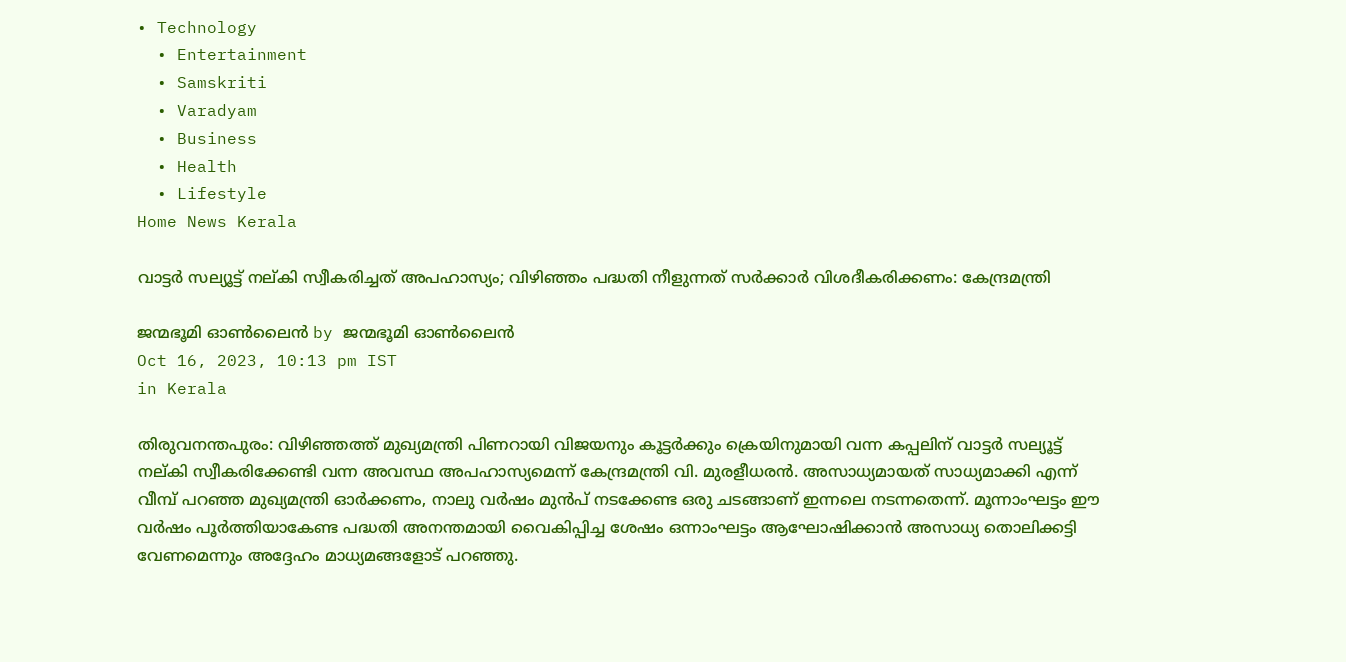• Technology
  • Entertainment
  • Samskriti
  • Varadyam
  • Business
  • Health
  • Lifestyle
Home News Kerala

വാട്ടര്‍ സല്യൂട്ട് നല്കി സ്വീകരിച്ചത് അപഹാസ്യം; വിഴിഞ്ഞം പദ്ധതി നീളുന്നത് സര്‍ക്കാര്‍ വിശദീകരിക്കണം: കേന്ദ്രമന്ത്രി

ജന്മഭൂമി ഓണ്‍ലൈന്‍ by ജന്മഭൂമി ഓണ്‍ലൈന്‍
Oct 16, 2023, 10:13 pm IST
in Kerala

തിരുവനന്തപുരം: വിഴിഞ്ഞത്ത് മുഖ്യമന്ത്രി പിണറായി വിജയനും കൂട്ടര്‍ക്കും ക്രെയിനുമായി വന്ന കപ്പലിന് വാട്ടര്‍ സല്യൂട്ട് നല്കി സ്വീകരിക്കേണ്ടി വന്ന അവസ്ഥ അപഹാസ്യമെന്ന് കേന്ദ്രമന്ത്രി വി. മുരളീധരന്‍. അസാധ്യമായത് സാധ്യമാക്കി എന്ന് വീമ്പ് പറഞ്ഞ മുഖ്യമന്ത്രി ഓര്‍ക്കണം, നാലു വര്‍ഷം മുന്‍പ് നടക്കേണ്ട ഒരു ചടങ്ങാണ് ഇന്നലെ നടന്നതെന്ന്. മൂന്നാംഘട്ടം ഈ വര്‍ഷം പൂര്‍ത്തിയാകേണ്ട പദ്ധതി അനന്തമായി വൈകിപ്പിച്ച ശേഷം ഒന്നാംഘട്ടം ആഘോഷിക്കാന്‍ അസാധ്യ തൊലിക്കട്ടി വേണമെന്നും അദ്ദേഹം മാധ്യമങ്ങളോട് പറഞ്ഞു.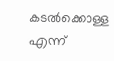കടല്‍ക്കൊള്ള എന്ന്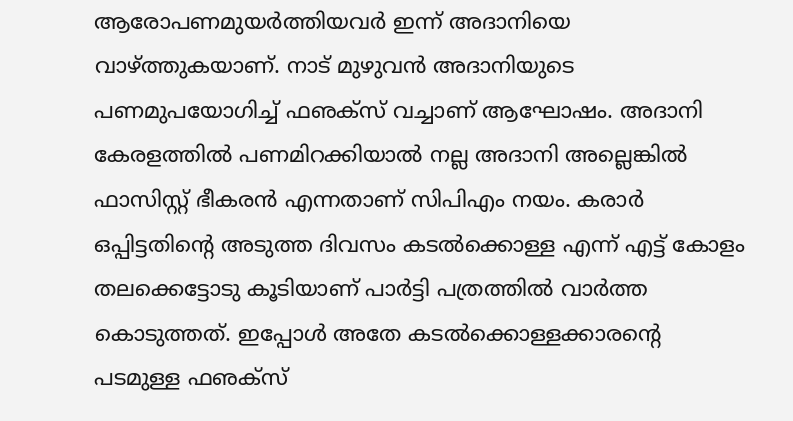ആരോപണമുയര്‍ത്തിയവര്‍ ഇന്ന് അദാനിയെ വാഴ്‌ത്തുകയാണ്. നാട് മുഴുവന്‍ അദാനിയുടെ പണമുപയോഗിച്ച് ഫഌക്‌സ് വച്ചാണ് ആഘോഷം. അദാനി കേരളത്തില്‍ പണമിറക്കിയാല്‍ നല്ല അദാനി അല്ലെങ്കില്‍ ഫാസിസ്റ്റ് ഭീകരന്‍ എന്നതാണ് സിപിഎം നയം. കരാര്‍ ഒപ്പിട്ടതിന്റെ അടുത്ത ദിവസം കടല്‍ക്കൊള്ള എന്ന് എട്ട് കോളം തലക്കെട്ടോടു കൂടിയാണ് പാര്‍ട്ടി പത്രത്തില്‍ വാര്‍ത്ത കൊടുത്തത്. ഇപ്പോള്‍ അതേ കടല്‍ക്കൊള്ളക്കാരന്റെ പടമുള്ള ഫഌക്‌സ്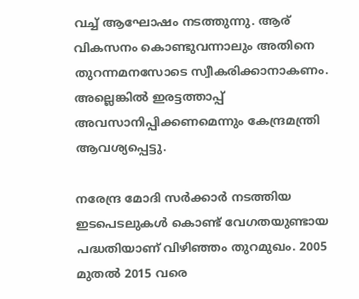വച്ച് ആഘോഷം നടത്തുന്നു. ആര് വികസനം കൊണ്ടുവന്നാലും അതിനെ തുറന്നമനസോടെ സ്വീകരിക്കാനാകണം. അല്ലെങ്കില്‍ ഇരട്ടത്താപ്പ് അവസാനിപ്പിക്കണമെന്നും കേന്ദ്രമന്ത്രി ആവശ്യപ്പെട്ടു.

നരേന്ദ്ര മോദി സര്‍ക്കാര്‍ നടത്തിയ ഇടപെടലുകള്‍ കൊണ്ട് വേഗതയുണ്ടായ പദ്ധതിയാണ് വിഴിഞ്ഞം തുറമുഖം. 2005 മുതല്‍ 2015 വരെ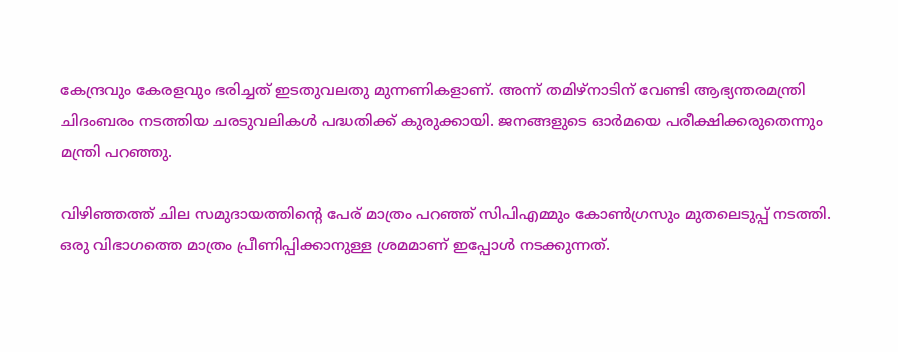കേന്ദ്രവും കേരളവും ഭരിച്ചത് ഇടതുവലതു മുന്നണികളാണ്. അന്ന് തമിഴ്‌നാടിന് വേണ്ടി ആഭ്യന്തരമന്ത്രി ചിദംബരം നടത്തിയ ചരടുവലികള്‍ പദ്ധതിക്ക് കുരുക്കായി. ജനങ്ങളുടെ ഓര്‍മയെ പരീക്ഷിക്കരുതെന്നും മന്ത്രി പറഞ്ഞു.

വിഴിഞ്ഞത്ത് ചില സമുദായത്തിന്റെ പേര് മാത്രം പറഞ്ഞ് സിപിഎമ്മും കോണ്‍ഗ്രസും മുതലെടുപ്പ് നടത്തി. ഒരു വിഭാഗത്തെ മാത്രം പ്രീണിപ്പിക്കാനുള്ള ശ്രമമാണ് ഇപ്പോള്‍ നടക്കുന്നത്.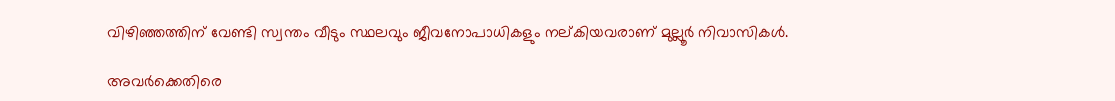വിഴിഞ്ഞത്തിന് വേണ്ടി സ്വന്തം വീടും സ്ഥലവും ജീവനോപാധികളും നല്കിയവരാണ് മുല്ലൂര്‍ നിവാസികള്‍.

അവര്‍ക്കെതിരെ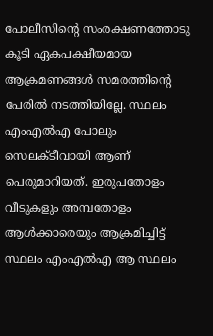പോലീസിന്റെ സംരക്ഷണത്തോടു കൂടി ഏകപക്ഷീയമായ ആക്രമണങ്ങള്‍ സമരത്തിന്റെ പേരില്‍ നടത്തിയില്ലേ. സ്ഥലം എംഎല്‍എ പോലും സെലക്ടീവായി ആണ് പെരുമാറിയത്. ഇരുപതോളം വീടുകളും അമ്പതോളം ആള്‍ക്കാരെയും ആക്രമിച്ചിട്ട് സ്ഥലം എംഎല്‍എ ആ സ്ഥലം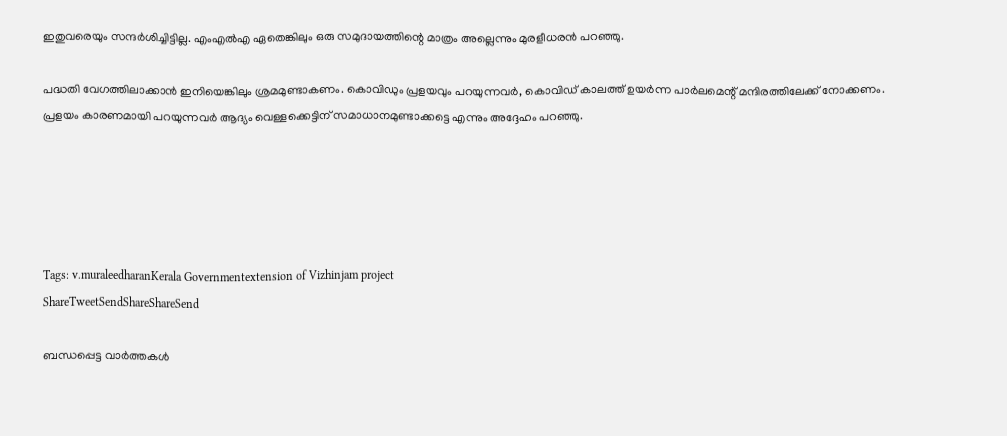ഇതുവരെയും സന്ദര്‍ശിച്ചിട്ടില്ല. എംഎല്‍എ ഏതെങ്കിലും ഒരു സമുദായത്തിന്റെ മാത്രം അല്ലെന്നും മുരളീധരന്‍ പറഞ്ഞു.

പദ്ധതി വേഗത്തിലാക്കാന്‍ ഇനിയെങ്കിലും ശ്രമമുണ്ടാകണം. കൊവിഡും പ്രളയവും പറയുന്നവര്‍, കൊവിഡ് കാലത്ത് ഉയര്‍ന്ന പാര്‍ലമെന്റ് മന്ദിരത്തിലേക്ക് നോക്കണം. പ്രളയം കാരണമായി പറയുന്നവര്‍ ആദ്യം വെള്ളക്കെട്ടിന് സമാധാനമുണ്ടാക്കട്ടെ എന്നും അദ്ദേഹം പറഞ്ഞു.





Tags: v.muraleedharanKerala Governmentextension of Vizhinjam project
ShareTweetSendShareShareSend

ബന്ധപ്പെട്ട വാര്‍ത്തകള്‍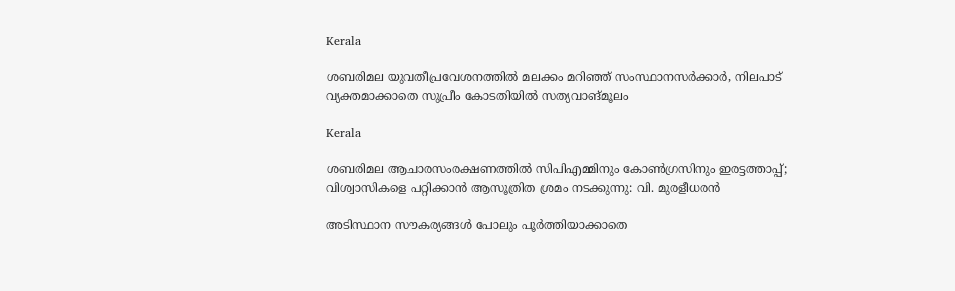Kerala

ശബരിമല യുവതീപ്രവേശനത്തിൽ മലക്കം മറിഞ്ഞ് സംസ്ഥാനസർക്കാർ, നിലപാട് വ്യക്തമാക്കാതെ സുപ്രീം കോടതിയിൽ സത്യവാങ്മൂലം

Kerala

ശബരിമല ആചാരസംരക്ഷണത്തില്‍ സിപിഎമ്മിനും കോണ്‍ഗ്രസിനും ഇരട്ടത്താപ്പ്; വിശ്വാസികളെ പറ്റിക്കാൻ ആസൂത്രിത ശ്രമം നടക്കുന്നു: വി. മുരളീധരന്‍

അടിസ്ഥാന സൗകര്യങ്ങള്‍ പോലും പൂര്‍ത്തിയാക്കാതെ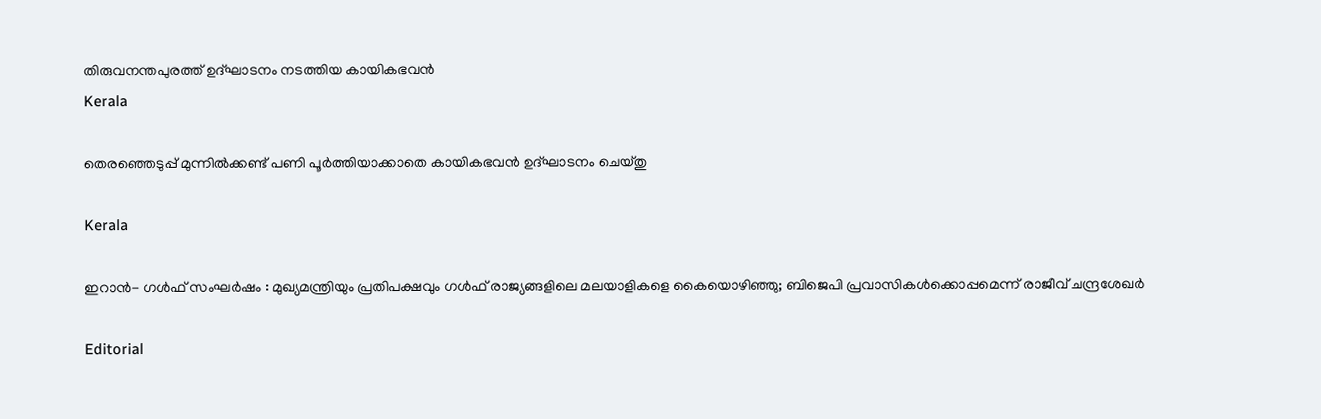തിരുവനന്തപുരത്ത് ഉദ്ഘാടനം നടത്തിയ കായികഭവന്‍
Kerala

തെരഞ്ഞെടുപ്പ് മുന്നില്‍ക്കണ്ട് പണി പൂര്‍ത്തിയാക്കാതെ കായികഭവന്‍ ഉദ്ഘാടനം ചെയ്തു

Kerala

ഇറാൻ- ഗൾഫ് സംഘർഷം : മുഖ്യമന്ത്രിയും പ്രതിപക്ഷവും ഗള്‍ഫ് രാജ്യങ്ങളിലെ മലയാളികളെ കൈയൊഴിഞ്ഞു; ബിജെപി പ്രവാസികള്‍ക്കൊപ്പമെന്ന് രാജീവ് ചന്ദ്രശേഖര്‍

Editorial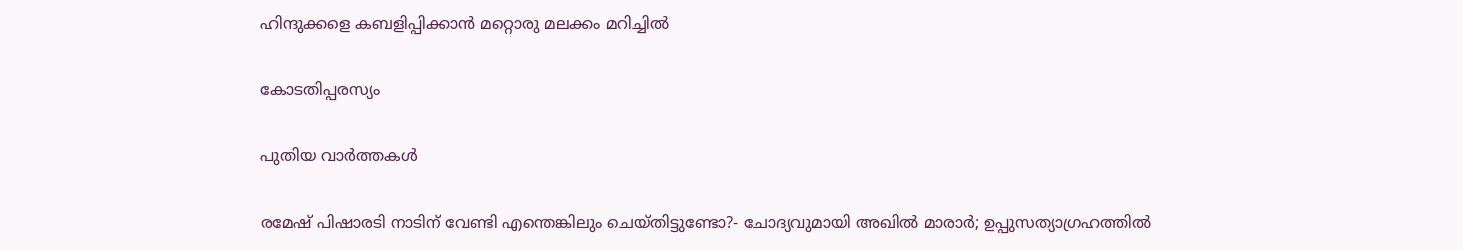ഹിന്ദുക്കളെ കബളിപ്പിക്കാന്‍ മറ്റൊരു മലക്കം മറിച്ചില്‍

കോടതിപ്പരസ്യം

പുതിയ വാര്‍ത്തകള്‍

രമേഷ് പിഷാരടി നാടിന് വേണ്ടി എന്തെങ്കിലും ചെയ്തിട്ടുണ്ടോ?- ചോദ്യവുമായി അഖില്‍ മാരാര്‍; ഉപ്പുസത്യാഗ്രഹത്തില്‍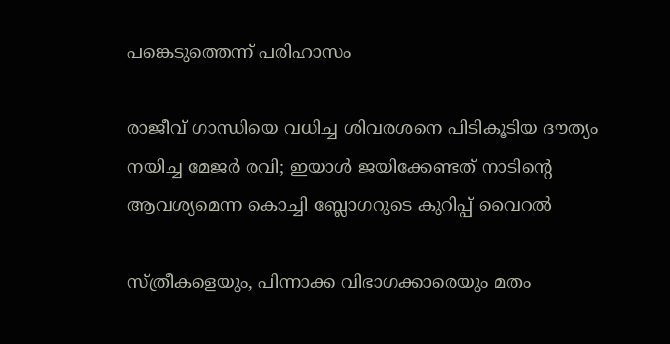പങ്കെടുത്തെന്ന് പരിഹാസം

രാജീവ് ഗാന്ധിയെ വധിച്ച ശിവരശനെ പിടികൂടിയ ദൗത്യം നയിച്ച മേജർ രവി; ഇയാള്‍ ജയിക്കേണ്ടത് നാടിന്റെ ആവശ്യമെന്ന കൊച്ചി ബ്ലോഗറുടെ കുറിപ്പ് വൈറല്‍

സ്ത്രീകളെയും, പിന്നാക്ക വിഭാഗക്കാരെയും മതം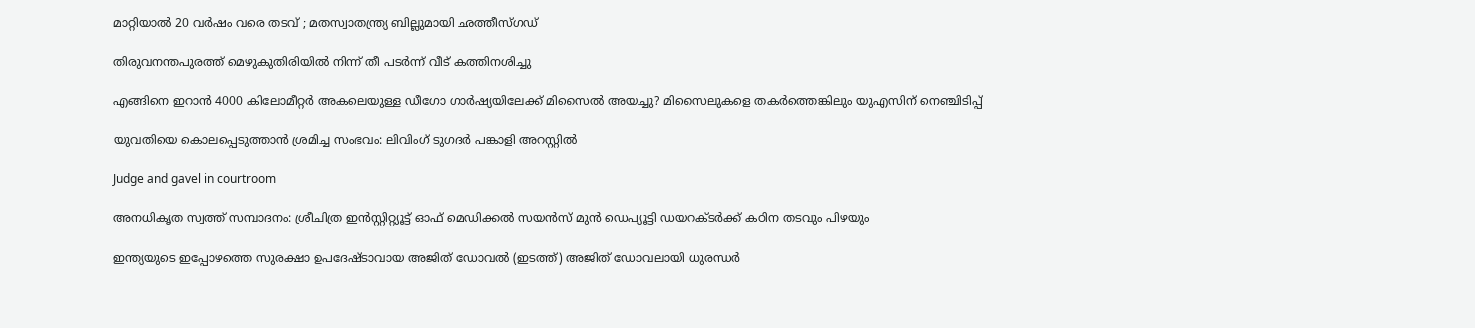മാറ്റിയാൽ 20 വർഷം വരെ തടവ് ; മതസ്വാതന്ത്ര്യ ബില്ലുമായി ഛത്തീസ്ഗഡ്

തിരുവനന്തപുരത്ത് മെഴുകുതിരിയില്‍ നിന്ന് തീ പടര്‍ന്ന് വീട് കത്തിനശിച്ചു

എങ്ങിനെ ഇറാന്‍ 4000 കിലോമീറ്റർ അകലെയുള്ള ഡീഗോ ഗാർഷ്യയിലേക്ക് മിസൈല്‍ അയച്ചു? മിസൈലുകളെ തകര്‍ത്തെങ്കിലും യുഎസിന് നെഞ്ചിടിപ്പ്

യുവതിയെ കൊലപ്പെടുത്താന്‍ ശ്രമിച്ച സംഭവം: ലിവിംഗ് ടുഗദര്‍ പങ്കാളി അറസ്റ്റില്‍

Judge and gavel in courtroom

അനധികൃത സ്വത്ത് സമ്പാദനം: ശ്രീചിത്ര ഇന്‍സ്റ്റിറ്റ്യൂട്ട് ഓഫ് മെഡിക്കല്‍ സയന്‍സ് മുന്‍ ഡെപ്യൂട്ടി ഡയറക്ടര്‍ക്ക് കഠിന തടവും പിഴയും

ഇന്ത്യയുടെ ഇപ്പോഴത്തെ സുരക്ഷാ ഉപദേഷ്ടാവായ അജിത് ഡോവല്‍ (ഇടത്ത്) അജിത് ഡോവലായി ധുരന്ധര്‍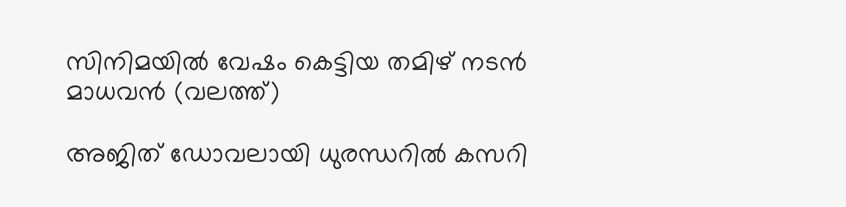സിനിമയില്‍ വേഷം കെട്ടിയ തമിഴ് നടന്‍ മാധവന്‍ (വലത്ത്)

അജിത് ഡോവലായി ധുരന്ധറില്‍ കസറി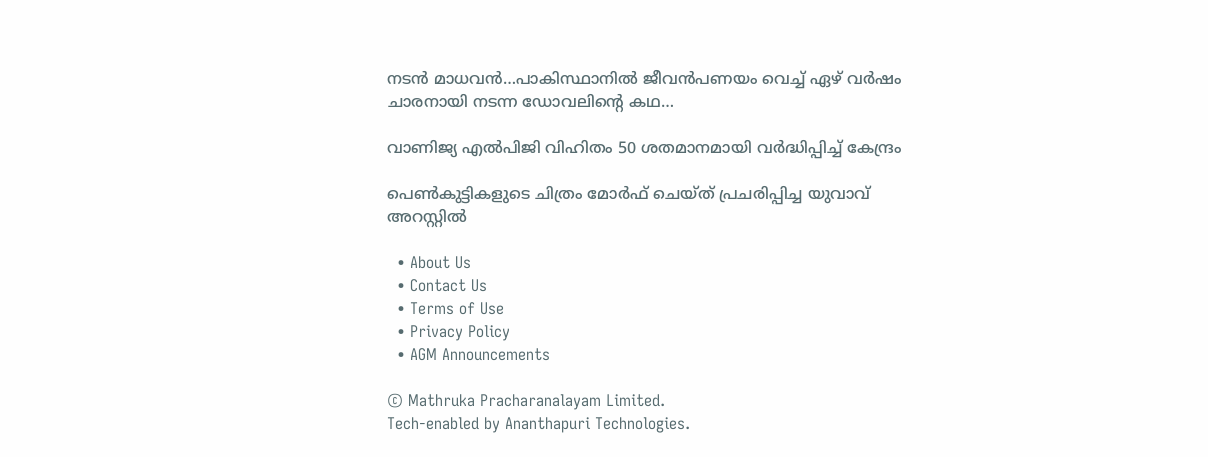നടന്‍ മാധവന്‍…പാകിസ്ഥാനില്‍ ജീവന്‍പണയം വെച്ച് ഏഴ് വര്‍ഷം ചാരനായി നടന്ന ഡോവലിന്റെ കഥ…

വാണിജ്യ എല്‍പിജി വിഹിതം 50 ശതമാനമായി വര്‍ദ്ധിപ്പിച്ച് കേന്ദ്രം

പെണ്‍കുട്ടികളുടെ ചിത്രം മോര്‍ഫ് ചെയ്ത് പ്രചരിപ്പിച്ച യുവാവ് അറസ്റ്റില്‍

  • About Us
  • Contact Us
  • Terms of Use
  • Privacy Policy
  • AGM Announcements

© Mathruka Pracharanalayam Limited.
Tech-enabled by Ananthapuri Technologies.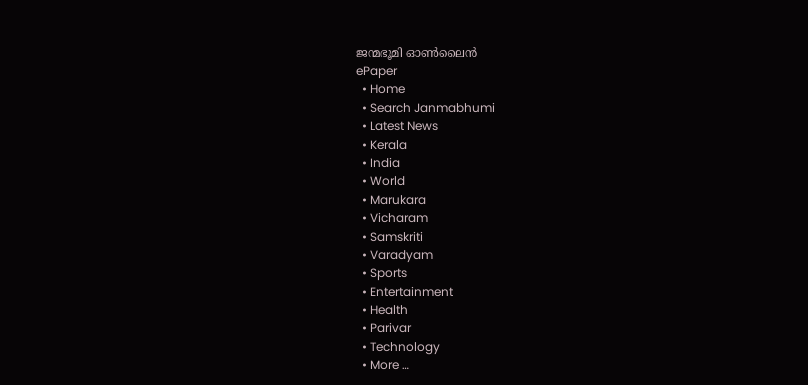ജന്മഭൂമി ഓണ്‍ലൈന്‍
ePaper
  • Home
  • Search Janmabhumi
  • Latest News
  • Kerala
  • India
  • World
  • Marukara
  • Vicharam
  • Samskriti
  • Varadyam
  • Sports
  • Entertainment
  • Health
  • Parivar
  • Technology
  • More …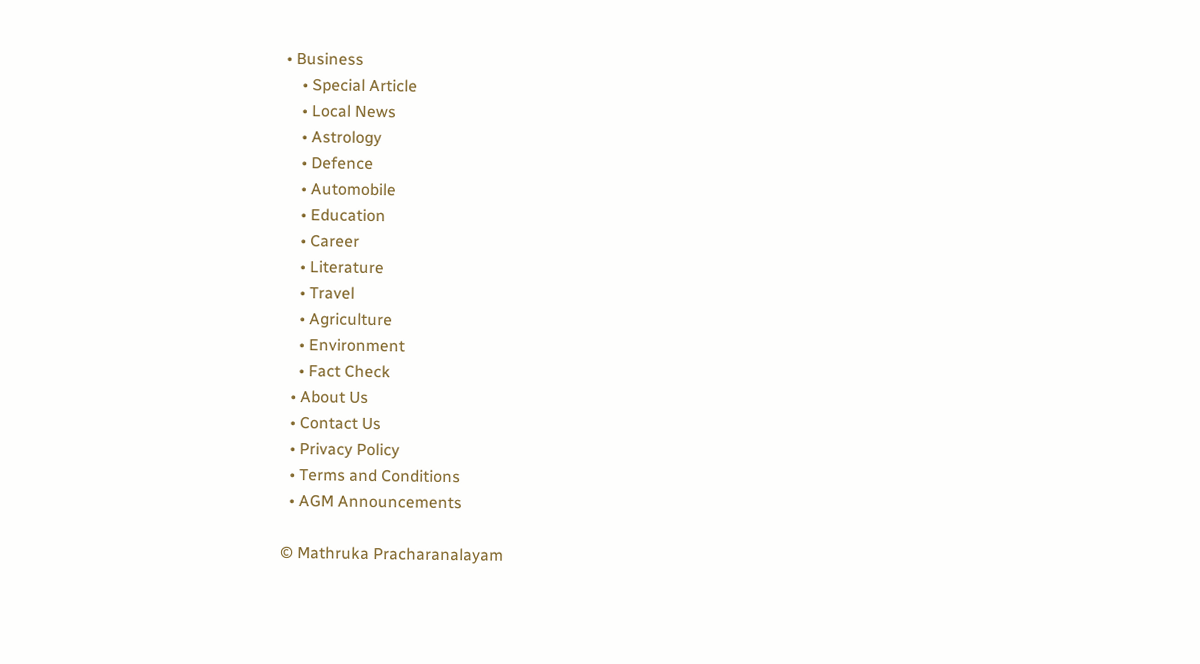• Business
    • Special Article
    • Local News
    • Astrology
    • Defence
    • Automobile
    • Education
    • Career
    • Literature
    • Travel
    • Agriculture
    • Environment
    • Fact Check
  • About Us
  • Contact Us
  • Privacy Policy
  • Terms and Conditions
  • AGM Announcements

© Mathruka Pracharanalayam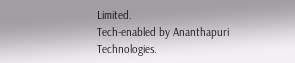Limited.
Tech-enabled by Ananthapuri Technologies.